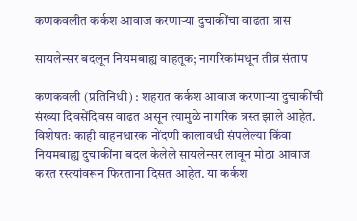कणकवलीत कर्कश आवाज करणाऱ्या दुचाकींचा वाढता त्रास

सायलेन्सर बदलून नियमबाह्य वाहतूक; नागरिकांमधून तीव्र संताप

कणकवली (प्रतिनिधी) : शहरात कर्कश आवाज करणाऱ्या दुचाकींची संख्या दिवसेंदिवस वाढत असून त्यामुळे नागरिक त्रस्त झाले आहेत. विशेषतः काही वाहनधारक नोंदणी कालावधी संपलेल्या किंवा नियमबाह्य दुचाकींना बदल केलेले सायलेन्सर लावून मोठा आवाज करत रस्त्यांवरून फिरताना दिसत आहेत. या कर्कश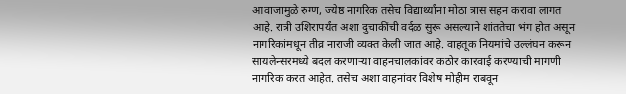आवाजामुळे रुग्ण, ज्येष्ठ नागरिक तसेच विद्यार्थ्यांना मोठा त्रास सहन करावा लागत आहे. रात्री उशिरापर्यंत अशा दुचाकींची वर्दळ सुरू असल्याने शांततेचा भंग होत असून नागरिकांमधून तीव्र नाराजी व्यक्त केली जात आहे. वाहतूक नियमांचे उल्लंघन करून सायलेन्सरमध्ये बदल करणाऱ्या वाहनचालकांवर कठोर कारवाई करण्याची मागणी नागरिक करत आहेत. तसेच अशा वाहनांवर विशेष मोहीम राबवून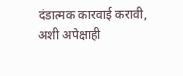दंडात्मक कारवाई करावी, अशी अपेक्षाही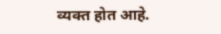व्यक्त होत आहे.